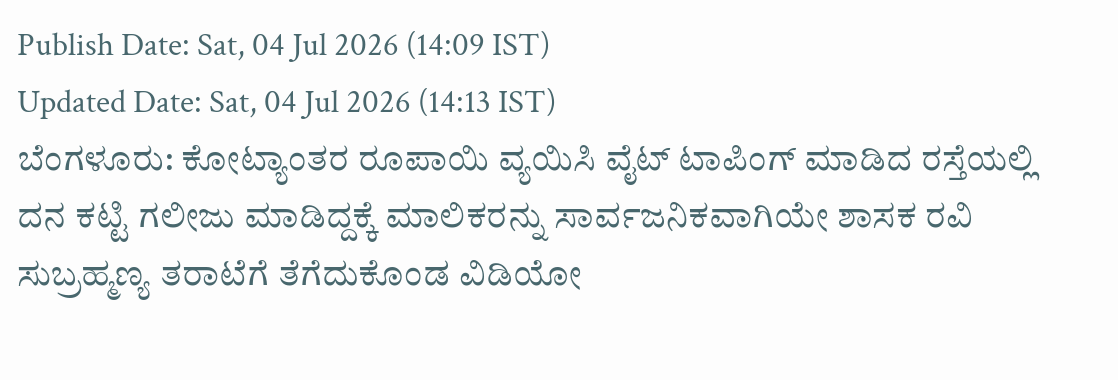Publish Date: Sat, 04 Jul 2026 (14:09 IST)
Updated Date: Sat, 04 Jul 2026 (14:13 IST)
ಬೆಂಗಳೂರು: ಕೋಟ್ಯಾಂತರ ರೂಪಾಯಿ ವ್ಯಯಿಸಿ ವೈಟ್ ಟಾಪಿಂಗ್ ಮಾಡಿದ ರಸ್ತೆಯಲ್ಲಿ ದನ ಕಟ್ಟಿ ಗಲೀಜು ಮಾಡಿದ್ದಕ್ಕೆ ಮಾಲಿಕರನ್ನು ಸಾರ್ವಜನಿಕವಾಗಿಯೇ ಶಾಸಕ ರವಿ ಸುಬ್ರಹ್ಮಣ್ಯ ತರಾಟೆಗೆ ತೆಗೆದುಕೊಂಡ ವಿಡಿಯೋ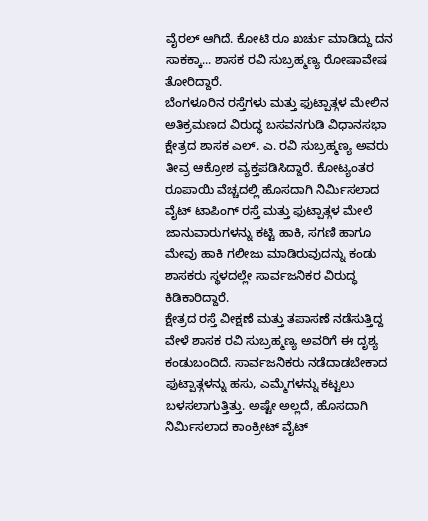ವೈರಲ್ ಆಗಿದೆ. ಕೋಟಿ ರೂ ಖರ್ಚು ಮಾಡಿದ್ದು ದನ ಸಾಕಕ್ಕಾ... ಶಾಸಕ ರವಿ ಸುಬ್ರಹ್ಮಣ್ಯ ರೋಷಾವೇಷ ತೋರಿದ್ದಾರೆ.
ಬೆಂಗಳೂರಿನ ರಸ್ತೆಗಳು ಮತ್ತು ಫುಟ್ಪಾತ್ಗಳ ಮೇಲಿನ ಅತಿಕ್ರಮಣದ ವಿರುದ್ಧ ಬಸವನಗುಡಿ ವಿಧಾನಸಭಾ ಕ್ಷೇತ್ರದ ಶಾಸಕ ಎಲ್. ಎ. ರವಿ ಸುಬ್ರಹ್ಮಣ್ಯ ಅವರು ತೀವ್ರ ಆಕ್ರೋಶ ವ್ಯಕ್ತಪಡಿಸಿದ್ದಾರೆ. ಕೋಟ್ಯಂತರ ರೂಪಾಯಿ ವೆಚ್ಚದಲ್ಲಿ ಹೊಸದಾಗಿ ನಿರ್ಮಿಸಲಾದ ವೈಟ್ ಟಾಪಿಂಗ್ ರಸ್ತೆ ಮತ್ತು ಫುಟ್ಪಾತ್ಗಳ ಮೇಲೆ ಜಾನುವಾರುಗಳನ್ನು ಕಟ್ಟಿ ಹಾಕಿ, ಸಗಣಿ ಹಾಗೂ ಮೇವು ಹಾಕಿ ಗಲೀಜು ಮಾಡಿರುವುದನ್ನು ಕಂಡು ಶಾಸಕರು ಸ್ಥಳದಲ್ಲೇ ಸಾರ್ವಜನಿಕರ ವಿರುದ್ಧ ಕಿಡಿಕಾರಿದ್ದಾರೆ.
ಕ್ಷೇತ್ರದ ರಸ್ತೆ ವೀಕ್ಷಣೆ ಮತ್ತು ತಪಾಸಣೆ ನಡೆಸುತ್ತಿದ್ದ ವೇಳೆ ಶಾಸಕ ರವಿ ಸುಬ್ರಹ್ಮಣ್ಯ ಅವರಿಗೆ ಈ ದೃಶ್ಯ ಕಂಡುಬಂದಿದೆ. ಸಾರ್ವಜನಿಕರು ನಡೆದಾಡಬೇಕಾದ ಫುಟ್ಪಾತ್ಗಳನ್ನು ಹಸು, ಎಮ್ಮೆಗಳನ್ನು ಕಟ್ಟಲು ಬಳಸಲಾಗುತ್ತಿತ್ತು. ಅಷ್ಟೇ ಅಲ್ಲದೆ, ಹೊಸದಾಗಿ ನಿರ್ಮಿಸಲಾದ ಕಾಂಕ್ರೀಟ್ ವೈಟ್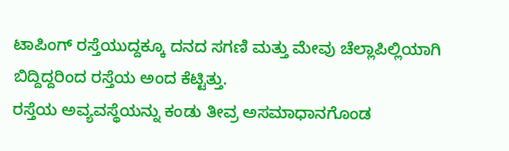ಟಾಪಿಂಗ್ ರಸ್ತೆಯುದ್ದಕ್ಕೂ ದನದ ಸಗಣಿ ಮತ್ತು ಮೇವು ಚೆಲ್ಲಾಪಿಲ್ಲಿಯಾಗಿ ಬಿದ್ದಿದ್ದರಿಂದ ರಸ್ತೆಯ ಅಂದ ಕೆಟ್ಟಿತ್ತು.
ರಸ್ತೆಯ ಅವ್ಯವಸ್ಥೆಯನ್ನು ಕಂಡು ತೀವ್ರ ಅಸಮಾಧಾನಗೊಂಡ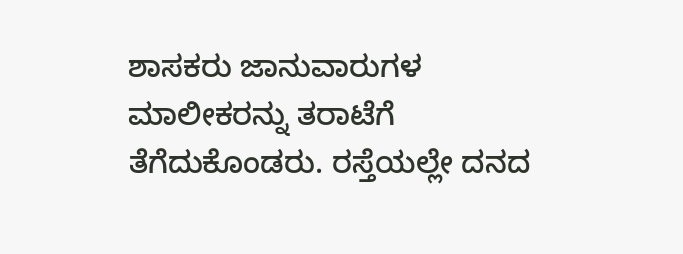ಶಾಸಕರು ಜಾನುವಾರುಗಳ ಮಾಲೀಕರನ್ನು ತರಾಟೆಗೆ ತೆಗೆದುಕೊಂಡರು. ರಸ್ತೆಯಲ್ಲೇ ದನದ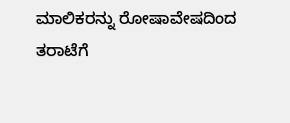ಮಾಲಿಕರನ್ನು ರೋಷಾವೇಷದಿಂದ ತರಾಟೆಗೆ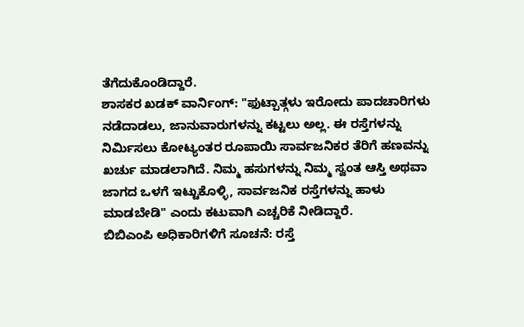ತೆಗೆದುಕೊಂಡಿದ್ದಾರೆ.
ಶಾಸಕರ ಖಡಕ್ ವಾರ್ನಿಂಗ್: "ಫುಟ್ಪಾತ್ಗಳು ಇರೋದು ಪಾದಚಾರಿಗಳು ನಡೆದಾಡಲು, ಜಾನುವಾರುಗಳನ್ನು ಕಟ್ಟಲು ಅಲ್ಲ. ಈ ರಸ್ತೆಗಳನ್ನು ನಿರ್ಮಿಸಲು ಕೋಟ್ಯಂತರ ರೂಪಾಯಿ ಸಾರ್ವಜನಿಕರ ತೆರಿಗೆ ಹಣವನ್ನು ಖರ್ಚು ಮಾಡಲಾಗಿದೆ. ನಿಮ್ಮ ಹಸುಗಳನ್ನು ನಿಮ್ಮ ಸ್ವಂತ ಆಸ್ತಿ ಅಥವಾ ಜಾಗದ ಒಳಗೆ ಇಟ್ಟುಕೊಳ್ಳಿ, ಸಾರ್ವಜನಿಕ ರಸ್ತೆಗಳನ್ನು ಹಾಳು ಮಾಡಬೇಡಿ" ಎಂದು ಕಟುವಾಗಿ ಎಚ್ಚರಿಕೆ ನೀಡಿದ್ದಾರೆ.
ಬಿಬಿಎಂಪಿ ಅಧಿಕಾರಿಗಳಿಗೆ ಸೂಚನೆ: ರಸ್ತೆ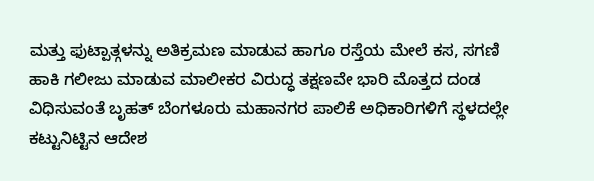ಮತ್ತು ಫುಟ್ಪಾತ್ಗಳನ್ನು ಅತಿಕ್ರಮಣ ಮಾಡುವ ಹಾಗೂ ರಸ್ತೆಯ ಮೇಲೆ ಕಸ, ಸಗಣಿ ಹಾಕಿ ಗಲೀಜು ಮಾಡುವ ಮಾಲೀಕರ ವಿರುದ್ಧ ತಕ್ಷಣವೇ ಭಾರಿ ಮೊತ್ತದ ದಂಡ ವಿಧಿಸುವಂತೆ ಬೃಹತ್ ಬೆಂಗಳೂರು ಮಹಾನಗರ ಪಾಲಿಕೆ ಅಧಿಕಾರಿಗಳಿಗೆ ಸ್ಥಳದಲ್ಲೇ ಕಟ್ಟುನಿಟ್ಟಿನ ಆದೇಶ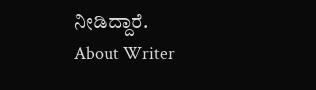ನೀಡಿದ್ದಾರೆ.
About Writer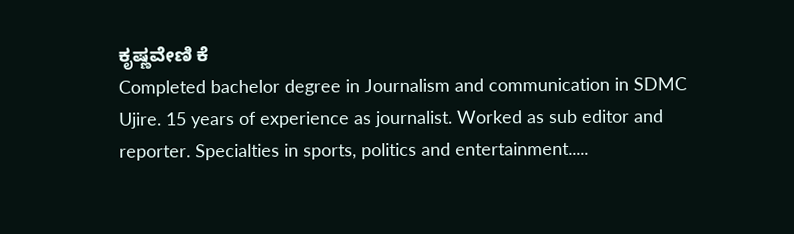ಕೃಷ್ಣವೇಣಿ ಕೆ
Completed bachelor degree in Journalism and communication in SDMC Ujire. 15 years of experience as journalist. Worked as sub editor and reporter. Specialties in sports, politics and entertainment.....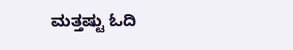ಮತ್ತಷ್ಟು ಓದಿ